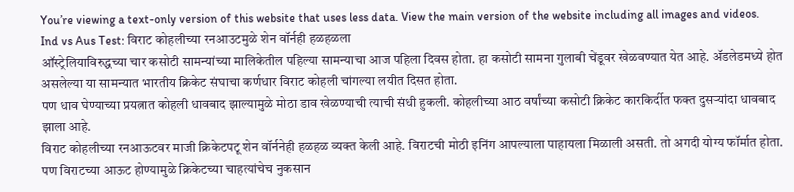You’re viewing a text-only version of this website that uses less data. View the main version of the website including all images and videos.
Ind vs Aus Test: विराट कोहलीच्या रनआउटमुळे शेन वॉर्नही हळहळला
ऑस्ट्रेलियाविरुद्धच्या चार कसोटी सामन्यांच्या मालिकेतील पहिल्या सामन्याचा आज पहिला दिवस होता. हा कसोटी सामना गुलाबी चेंडूवर खेळवण्यात येत आहे. ॲडलेडमध्ये होत असलेल्या या सामन्यात भारतीय क्रिकेट संघाचा कर्णधार विराट कोहली चांगल्या लयीत दिसत होता.
पण धाव घेण्याच्या प्रयत्नात कोहली धावबाद झाल्यामुळे मोठा डाव खेळण्याची त्याची संधी हुकली. कोहलीच्या आठ वर्षांच्या कसोटी क्रिकेट कारकिर्दीत फक्त दुसऱ्यांदा धावबाद झाला आहे.
विराट कोहलीच्या रनआऊटवर माजी क्रिकेटपटू शेन वॉर्ननेही हळहळ व्यक्त केली आहे. विराटची मोठी इनिंग आपल्याला पाहायला मिळाली असती. तो अगदी योग्य फॉर्मात होता. पण विराटच्या आऊट होण्यामुळे क्रिकेटच्या चाहत्यांचेच नुकसान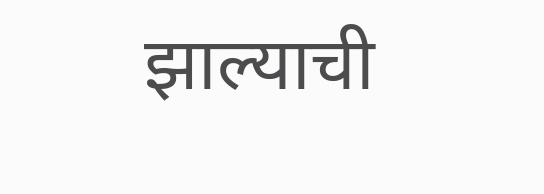झाल्याची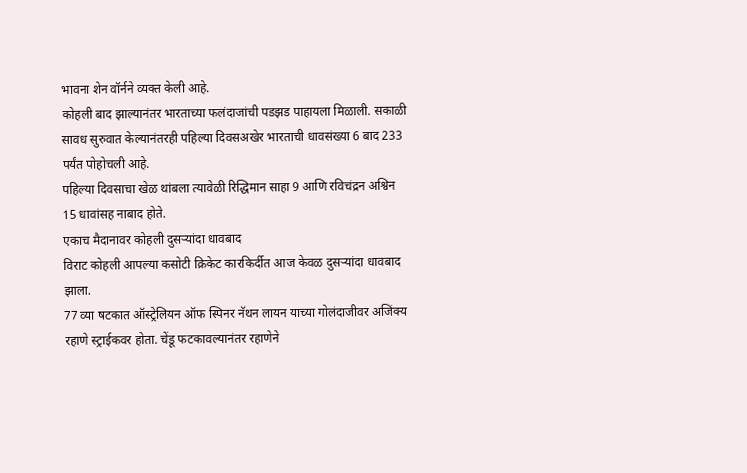भावना शेन वॉर्नने व्यक्त केली आहे.
कोहली बाद झाल्यानंतर भारताच्या फलंदाजांची पडझड पाहायला मिळाली. सकाळी सावध सुरुवात केल्यानंतरही पहिल्या दिवसअखेर भारताची धावसंख्या 6 बाद 233 पर्यंत पोहोचली आहे.
पहिल्या दिवसाचा खेळ थांबला त्यावेळी रिद्धिमान साहा 9 आणि रविचंद्रन अश्विन 15 धावांसह नाबाद होते.
एकाच मैदानावर कोहली दुसऱ्यांदा धावबाद
विराट कोहली आपल्या कसोटी क्रिकेट कारकिर्दीत आज केवळ दुसऱ्यांदा धावबाद झाला.
77 व्या षटकात ऑस्ट्रेलियन ऑफ स्पिनर नॅथन लायन याच्या गोलंदाजीवर अजिंक्य रहाणे स्ट्राईकवर होता. चेंडू फटकावल्यानंतर रहाणेने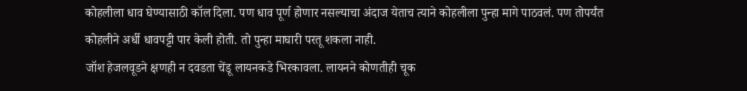कोहलीला धाव घेण्यासाठी कॉल दिला. पण धाव पूर्ण होणार नसल्याचा अंदाज येताच त्याने कोहलीला पुन्हा मागे पाठवलं. पण तोपर्यंत कोहलीने अर्धी धावपट्टी पार केली होती. तो पुन्हा माघारी परतू शकला नाही.
जॉश हेजलवूडने क्षणही न दवडता चेंडू लायनकडे भिरकावला. लायनने कोणतीही चूक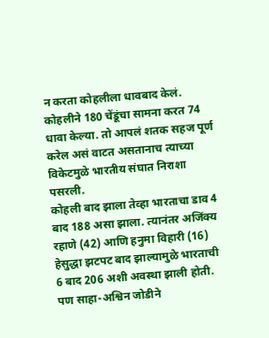न करता कोहलीला धावबाद केलं. कोहलीने 180 चेंडूंचा सामना करत 74 धावा केल्या. तो आपलं शतक सहज पूर्ण करेल असं वाटत असतानाच त्याच्या विकेटमुळे भारतीय संघात निराशा पसरली.
कोहली बाद झाला तेव्हा भारताचा डाव 4 बाद 188 असा झाला. त्यानंतर अजिंक्य रहाणे (42) आणि हनुमा विहारी (16) हेसुद्धा झटपट बाद झाल्यामुळे भारताची 6 बाद 206 अशी अवस्था झाली होती. पण साहा-अश्विन जोडीने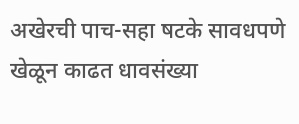अखेरची पाच-सहा षटके सावधपणे खेळून काढत धावसंख्या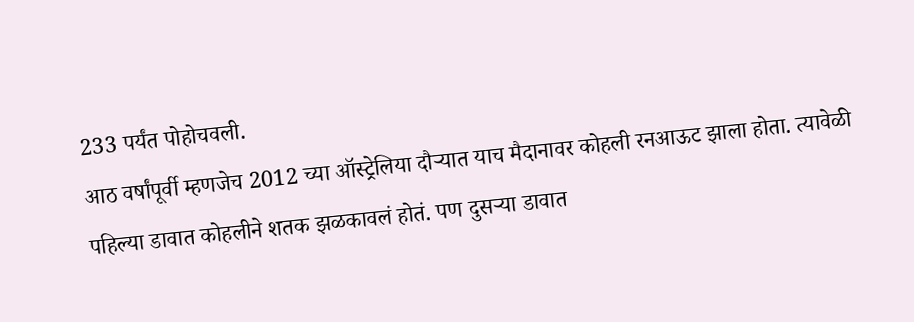233 पर्यंत पोहोचवली.
आठ वर्षांपूर्वी म्हणजेच 2012 च्या ऑस्ट्रेलिया दौऱ्यात याच मैदानावर कोहली रनआऊट झाला होता. त्यावेळी पहिल्या डावात कोहलीने शतक झळकावलं होतं. पण दुसऱ्या डावात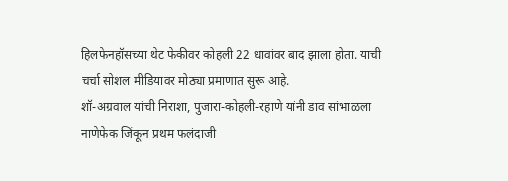हिलफेनहॉसच्या थेट फेकीवर कोहली 22 धावांवर बाद झाला होता. याची चर्चा सोशल मीडियावर मोठ्या प्रमाणात सुरू आहे.
शॉ-अग्रवाल यांची निराशा, पुजारा-कोहली-रहाणे यांनी डाव सांभाळला
नाणेफेक जिंकून प्रथम फलंदाजी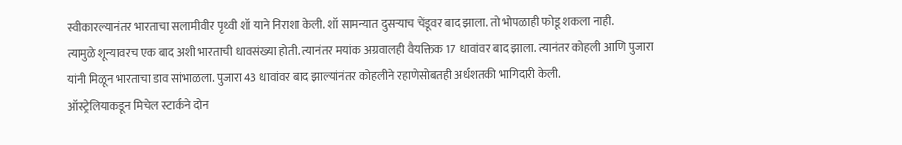स्वीकारल्यानंतर भारताचा सलामीवीर पृथ्वी शॉ याने निराशा केली. शॉ सामन्यात दुसऱ्याच चेंडूवर बाद झाला. तो भोपळाही फोडू शकला नाही.
त्यामुळे शून्यावरच एक बाद अशी भारताची धावसंख्या होती. त्यानंतर मयांक अग्रवालही वैयक्तिक 17 धावांवर बाद झाला. त्यानंतर कोहली आणि पुजारा यांनी मिळून भारताचा डाव सांभाळला. पुजारा 43 धावांवर बाद झाल्यांनंतर कोहलीने रहाणेसोबतही अर्धशतकी भागिदारी केली.
ऑस्ट्रेलियाकडून मिचेल स्टार्कने दोन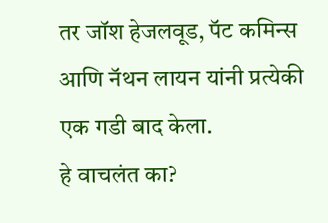तर जॉश हेजलवूड, पॅट कमिन्स आणि नॅथन लायन यांनी प्रत्येकी एक गडी बाद केला.
हे वाचलंत का?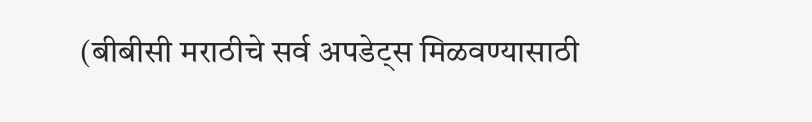(बीबीसी मराठीचे सर्व अपडेट्स मिळवण्यासाठी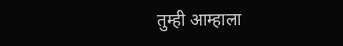तुम्ही आम्हाला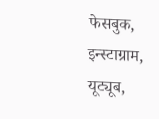फेसबुक, इन्स्टाग्राम, यूट्यूब,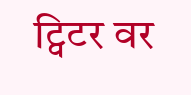ट्विटर वर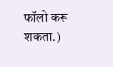फॉलो करू शकता.)